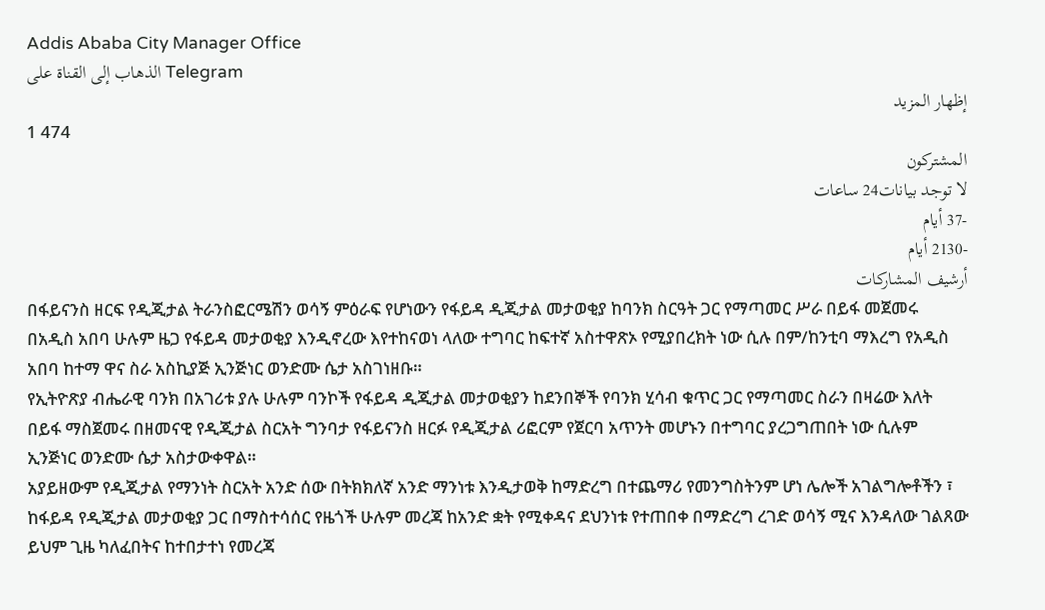Addis Ababa City Manager Office
الذهاب إلى القناة على Telegram
إظهار المزيد
1 474
المشتركون
لا توجد بيانات24 ساعات
-37 أيام
-2130 أيام
أرشيف المشاركات
በፋይናንስ ዘርፍ የዲጂታል ትራንስፎርሜሽን ወሳኝ ምዕራፍ የሆነውን የፋይዳ ዲጂታል መታወቂያ ከባንክ ስርዓት ጋር የማጣመር ሥራ በይፋ መጀመሩ በአዲስ አበባ ሁሉም ዜጋ የፋይዳ መታወቂያ እንዲኖረው እየተከናወነ ላለው ተግባር ከፍተኛ አስተዋጽኦ የሚያበረክት ነው ሲሉ በም/ከንቲባ ማእረግ የአዲስ አበባ ከተማ ዋና ስራ አስኪያጅ ኢንጅነር ወንድሙ ሴታ አስገነዘቡ።
የኢትዮጽያ ብሔራዊ ባንክ በአገሪቱ ያሉ ሁሉም ባንኮች የፋይዳ ዲጂታል መታወቂያን ከደንበኞች የባንክ ሂሳብ ቁጥር ጋር የማጣመር ስራን በዛሬው እለት በይፋ ማስጀመሩ በዘመናዊ የዲጂታል ስርአት ግንባታ የፋይናንስ ዘርፉ የዲጂታል ሪፎርም የጀርባ አጥንት መሆኑን በተግባር ያረጋግጠበት ነው ሲሉም ኢንጅነር ወንድሙ ሴታ አስታውቀዋል።
አያይዘውም የዲጂታል የማንነት ስርአት አንድ ሰው በትክክለኛ አንድ ማንነቱ እንዲታወቅ ከማድረግ በተጨማሪ የመንግስትንም ሆነ ሌሎች አገልግሎቶችን ፣ ከፋይዳ የዲጂታል መታወቂያ ጋር በማስተሳሰር የዜጎች ሁሉም መረጃ ከአንድ ቋት የሚቀዳና ደህንነቱ የተጠበቀ በማድረግ ረገድ ወሳኝ ሚና እንዳለው ገልጸው ይህም ጊዜ ካለፈበትና ከተበታተነ የመረጃ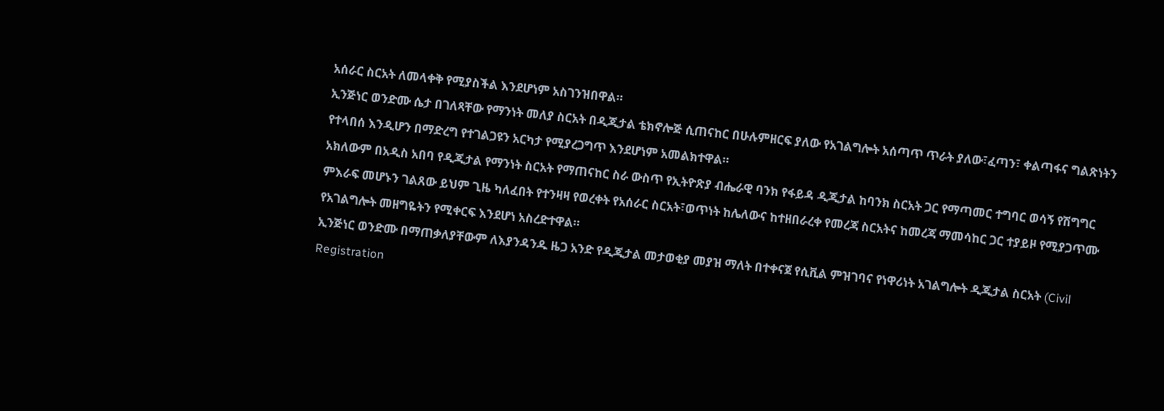አሰራር ስርአት ለመላቀቅ የሚያስችል እንደሆነም አስገንዝበዋል።
ኢንጅነር ወንድሙ ሴታ በገለጻቸው የማንነት መለያ ስርአት በዲጂታል ቴክኖሎጅ ሲጠናከር በሁሉምዘርፍ ያለው የአገልግሎት አሰጣጥ ጥራት ያለው፣ፈጣን፣ ቀልጣፋና ግልጽነትን የተላበሰ እንዲሆን በማድረግ የተገልጋዩን አርካታ የሚያረጋግጥ እንደሆነም አመልክተዋል።
አክለውም በአዲስ አበባ የዲጂታል የማንነት ስርአት የማጠናከር ስራ ውስጥ የኢትዮጽያ ብሔራዊ ባንክ የፋይዳ ዲጂታል ከባንክ ስርአት ጋር የማጣመር ተግባር ወሳኝ የሽግግር ምእራፍ መሆኑን ገልጸው ይህም ጊዜ ካለፈበት የተንዛዛ የወረቀት የአሰራር ስርአት፣ወጥነት ከሌለውና ከተዘበራረቀ የመረጃ ስርአትና ከመረጃ ማመሳከር ጋር ተያይዞ የሚያጋጥሙ የአገልግሎት መዘግዬትን የሚቀርፍ እንደሆነ አስረድተዋል።
ኢንጅነር ወንድሙ በማጠቃለያቸውም ለእያንዳንዱ ዜጋ አንድ የዲጂታል መታወቂያ መያዝ ማለት በተቀናጀ የሲቪል ምዝገባና የነዋሪነት አገልግሎት ዲጂታል ስርአት (Civil Registration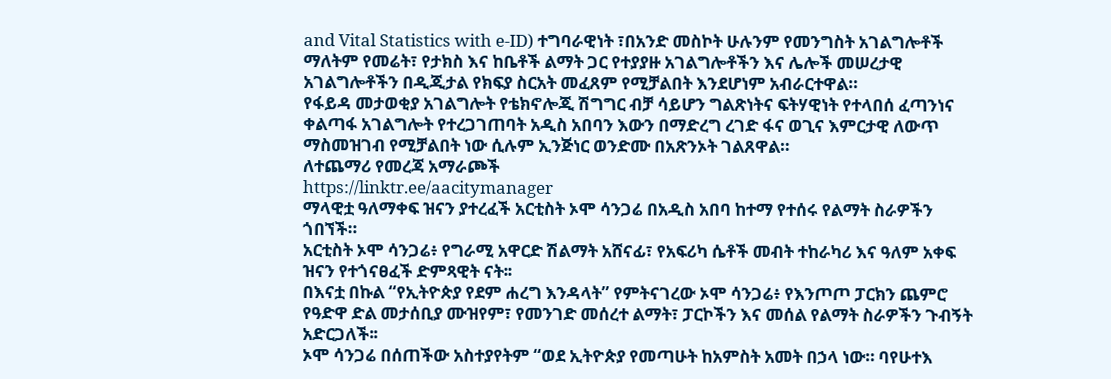and Vital Statistics with e-ID) ተግባራዊነት ፣በአንድ መስኮት ሁሉንም የመንግስት አገልግሎቶች ማለትም የመሬት፣ የታክስ እና ከቤቶች ልማት ጋር የተያያዙ አገልግሎቶችን እና ሌሎች መሠረታዊ አገልግሎቶችን በዲጂታል የክፍያ ስርአት መፈጸም የሚቻልበት እንደሆነም አብራርተዋል።
የፋይዳ መታወቂያ አገልግሎት የቴክኖሎጂ ሽግግር ብቻ ሳይሆን ግልጽነትና ፍትሃዊነት የተላበሰ ፈጣንነና ቀልጣፋ አገልግሎት የተረጋገጠባት አዲስ አበባን እውን በማድረግ ረገድ ፋና ወጊና እምርታዊ ለውጥ ማስመዝገብ የሚቻልበት ነው ሲሉም ኢንጅነር ወንድሙ በአጽንኦት ገልጸዋል።
ለተጨማሪ የመረጃ አማራጮች
https://linktr.ee/aacitymanager
ማላዊቷ ዓለማቀፍ ዝናን ያተረፈች አርቲስት ኦሞ ሳንጋሬ በአዲስ አበባ ከተማ የተሰሩ የልማት ስራዎችን ጎበኘች።
አርቲስት ኦሞ ሳንጋሬ፥ የግራሚ አዋርድ ሽልማት አሸናፊ፣ የአፍሪካ ሴቶች መብት ተከራካሪ እና ዓለም አቀፍ ዝናን የተጎናፀፈች ድምጻዊት ናት፡፡
በእናቷ በኩል “የኢትዮጵያ የደም ሐረግ እንዳላት” የምትናገረው ኦሞ ሳንጋሬ፥ የእንጦጦ ፓርክን ጨምሮ የዓድዋ ድል መታሰቢያ ሙዝየም፣ የመንገድ መሰረተ ልማት፣ ፓርኮችን እና መሰል የልማት ስራዎችን ጉብኝት አድርጋለች፡፡
ኦሞ ሳንጋሬ በሰጠችው አስተያየትም “ወደ ኢትዮጵያ የመጣሁት ከአምስት አመት በኃላ ነው። ባየሁተእ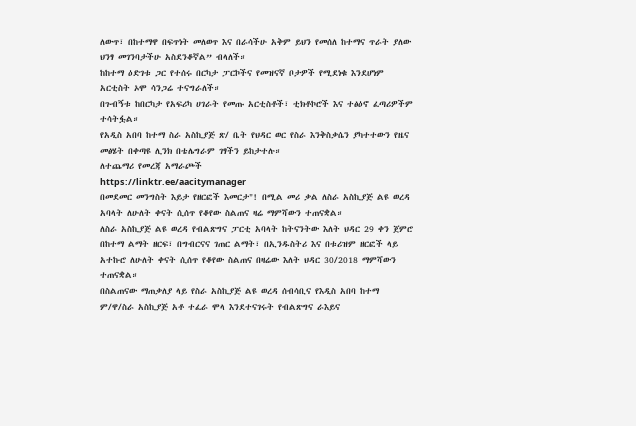ለውጥ፣ በከተማዋ በፍጥነት መለወጥ እና በራሳችሁ አቅም ይህን የመሰለ ከተማና ጥራት ያለው ህንፃ መገንባታችሁ አስደንቆኛል” ብላለች።
ከከተማ ዕድገቱ ጋር የተሰሩ በርካታ ፓርኮችና የመዝናኛ ቦታዎች የሚደነቁ እንደሆነም አርቲስት ኦሞ ሳንጋሬ ተናግራለች።
በጉብኝቱ ከበርካታ የአፍሪካ ሀገራት የመጡ አርቲስቶች፣ ቲክቶኮሮች እና ተፅዕኖ ፈጣሪዎችም ተሳትፏል።
የአዲስ አበባ ከተማ ስራ አስኪያጅ ጽ/ ቤት የህዳር ወር የስራ እንቅስቃሴን ያካተተውን የዜና መፅሄት በቀጣዩ ሊንክ በቴሌግራም ገፃችን ይከታተሉ።
ለተጨማሪ የመረጃ አማራጮች
https://linktr.ee/aacitymanager
በመደመር መንግስት እይታ የዘርፎች እመርታ"! በሚል መሪ ቃል ለስራ አስኪያጅ ልዩ ወረዳ አባላት ለሁለት ቀናት ሲሰጥ የቆየው ስልጠና ዛሬ ማምሻውን ተጠናቋል።
ለስራ አስኪያጅ ልዩ ወረዳ የብልጽግና ፓርቲ አባላት ከትናንትው እለት ህዳር 29 ቀን ጀምሮ በከተማ ልማት ዘርፍ፣ በግብርናና ገጠር ልማት፣ በኢንዱስትሪ እና በቱሪዝም ዘርፎች ላይ አተኩሮ ለሁለት ቀናት ሲሰጥ የቆየው ስልጠና በዛሬው እለት ህዳር 30/2018 ማምሻውን ተጠናቋል።
በስልጠናው ማጠቃለያ ላይ የስራ አስኪያጅ ልዩ ወረዳ ሰብሳቢና የእዲስ አበባ ከተማ ም/ዋ/ስራ አስኪያጅ አቶ ተፈራ ሞላ እንደተናገሩት የብልጽግና ራእይና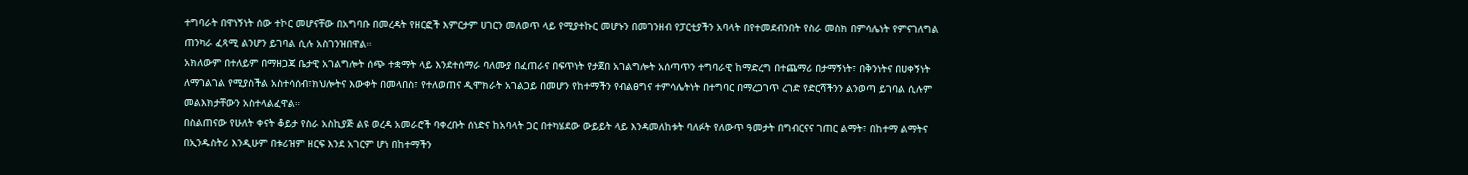ተግባራት በዋነኝነት ሰው ተኮር መሆናቸው በአግባቡ በመረዳት የዘርፎች እምርታም ሀገርን መለወጥ ላይ የሚያተኩር መሆኑን በመገንዘብ የፓርቲያችን አባላት በየተመደብንበት የስራ መስክ በምሳሌነት የምናገለግል ጠንካራ ፈጻሚ ልንሆን ይገባል ሲሉ አስገንዝበዋል።
አክለውም በተለይም በማዘጋጃ ቤታዊ አገልግሎት ሰጭ ተቋማት ላይ እንደተሰማራ ባለሙያ በፈጠራና በፍጥነት የታጀበ አገልግሎት አሰጣጥን ተግባራዊ ከማድረግ በተጨማሪ በታማኝነት፣ በቅንነትና በሀቀኝነት ለማገልገል የሚያስችል አስተሳሰብ፣ክህሎትና እውቀት በመላበስ፣ የተለወጠና ዲሞክራት አገልጋይ በመሆን የከተማችን የብልፀግና ተምሳሌትነት በተግባር በማረጋገጥ ረገድ የድርሻችንን ልንወጣ ይገባል ሲሉም መልእክታቸውን አስተላልፈዋል።
በስልጠናው የሁለት ቀናት ቆይታ የስራ አስኪያጅ ልዩ ወረዳ አመራሮች ባቀረቡት ሰነድና ከአባላት ጋር በተካሄደው ውይይት ላይ እንዳመለከቱት ባለፉት የለውጥ ዓመታት በግብርናና ገጠር ልማት፣ በከተማ ልማትና በኢንዱስትሪ እንዲሁም በቱሪዝም ዘርፍ እንደ አገርም ሆነ በከተማችን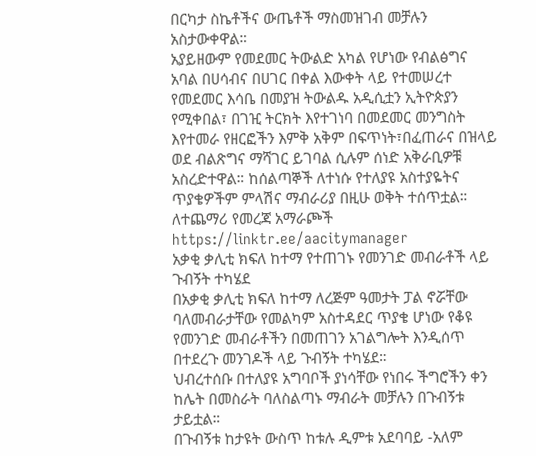በርካታ ስኬቶችና ውጤቶች ማስመዝገብ መቻሉን አስታውቀዋል።
አያይዘውም የመደመር ትውልድ አካል የሆነው የብልፅግና አባል በሀሳብና በሀገር በቀል እውቀት ላይ የተመሠረተ የመደመር እሳቤ በመያዝ ትውልዱ አዲሲቷን ኢትዮጵያን የሚቀበል፣ በገዢ ትርክት እየተገነባ በመደመር መንግስት እየተመራ የዘርፎችን እምቅ አቅም በፍጥነት፣በፈጠራና በዝላይ ወደ ብልጽግና ማሻገር ይገባል ሲሉም ሰነድ አቅራቢዎቹ አስረድተዋል። ከሰልጣኞች ለተነሱ የተለያዩ አስተያዬትና ጥያቄዎችም ምላሽና ማብራሪያ በዚሁ ወቅት ተሰጥቷል።
ለተጨማሪ የመረጃ አማራጮች
https://linktr.ee/aacitymanager
አቃቂ ቃሊቲ ክፍለ ከተማ የተጠገኑ የመንገድ መብራቶች ላይ ጉብኝት ተካሄደ
በአቃቂ ቃሊቲ ክፍለ ከተማ ለረጅም ዓመታት ፓል ኖሯቸው ባለመብራታቸው የመልካም አስተዳደር ጥያቄ ሆነው የቆዩ የመንገድ መብራቶችን በመጠገን አገልግሎት እንዲሰጥ በተደረጉ መንገዶች ላይ ጉብኝት ተካሄደ።
ህብረተሰቡ በተለያዩ አግባቦች ያነሳቸው የነበሩ ችግሮችን ቀን ከሌት በመስራት ባለስልጣኑ ማብራት መቻሉን በጉብኝቱ ታይቷል።
በጉብኝቱ ከታዩት ውስጥ ከቱሉ ዲምቱ አደባባይ -አለም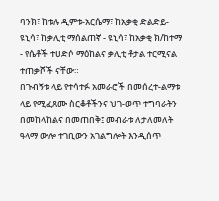ባንክ፣ ከቱሉ ዲምቱ-አርሴማ፣ ከአቃቂ ድልድይ- ዩኒሳ፣ ከቃሊቲ ማሰልጠኛ - ዩኒሳ፣ ከአቃቂ ክ/ከተማ - የሴቶች ተሀድሶ ማዕከልና ቃሊቲ ቶታል ተርሚናል ተጠቃሾች ናቸው።
በጉብኝቱ ላይ የተሳተፉ አመራሮች በመሰረተ-ልማቱ ላይ የሚፈጸሙ ስርቆቶችንና ህገ-ወጥ ተግባራትን በመከላከልና በመጠበቅ፤ መብራቱ ለታለመለት ዓላማ ውሎ ተገቢውን አገልግሎት እንዲሰጥ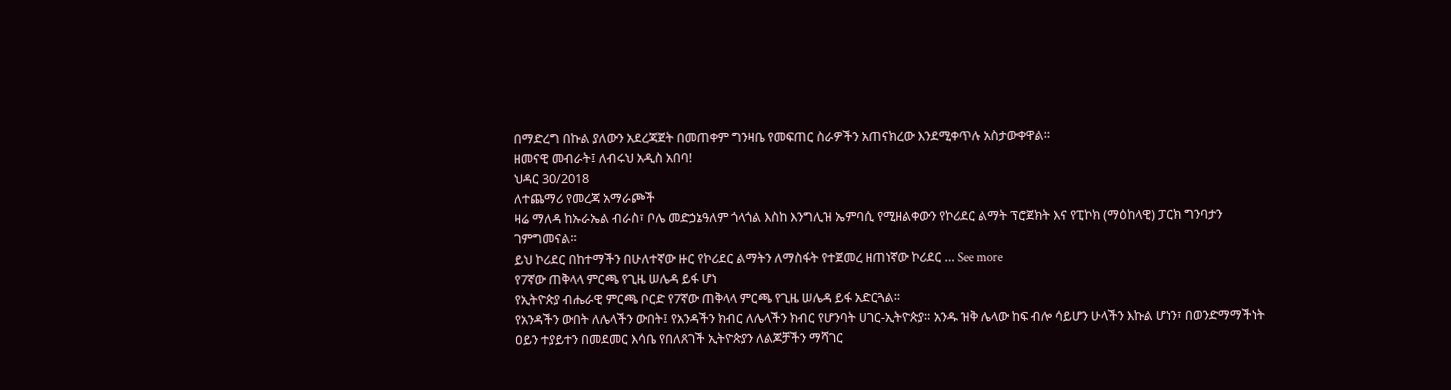በማድረግ በኩል ያለውን አደረጃጀት በመጠቀም ግንዛቤ የመፍጠር ስራዎችን አጠናክረው እንደሚቀጥሉ አስታውቀዋል።
ዘመናዊ መብራት፤ ለብሩህ አዲስ አበባ!
ህዳር 30/2018
ለተጨማሪ የመረጃ አማራጮች
ዛሬ ማለዳ ከኡራኤል ብራስ፣ ቦሌ መድኃኔዓለም ጎላጎል እስከ እንግሊዝ ኤምባሲ የሚዘልቀውን የኮሪደር ልማት ፕሮጀክት እና የፒኮክ (ማዕከላዊ) ፓርክ ግንባታን ገምግመናል።
ይህ ኮሪደር በከተማችን በሁለተኛው ዙር የኮሪደር ልማትን ለማስፋት የተጀመረ ዘጠነኛው ኮሪደር … See more
የ7ኛው ጠቅላላ ምርጫ የጊዜ ሠሌዳ ይፋ ሆነ
የኢትዮጵያ ብሔራዊ ምርጫ ቦርድ የ7ኛው ጠቅላላ ምርጫ የጊዜ ሠሌዳ ይፋ አድርጓል፡፡
የአንዳችን ውበት ለሌላችን ውበት፤ የአንዳችን ክብር ለሌላችን ክብር የሆንባት ሀገር-ኢትዮጵያ። አንዱ ዝቅ ሌላው ከፍ ብሎ ሳይሆን ሁላችን እኩል ሆነን፣ በወንድማማችነት ዐይን ተያይተን በመደመር እሳቤ የበለጸገች ኢትዮጵያን ለልጆቻችን ማሻገር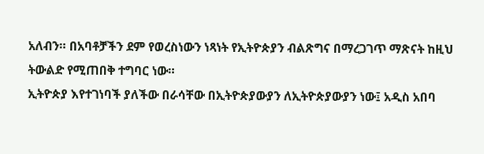አለብን። በአባቶቻችን ደም የወረስነውን ነጻነት የኢትዮጵያን ብልጽግና በማረጋገጥ ማጽናት ከዚህ ትውልድ የሚጠበቅ ተግባር ነው።
ኢትዮጵያ እየተገነባች ያለችው በራሳቸው በኢትዮጵያውያን ለኢትዮጵያውያን ነው፤ አዲስ አበባ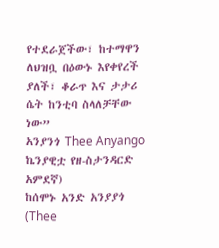የተደራጀችው፣ ከተማዋን ለህዝቧ በዕውኑ እየቀየረች ያለች፣ ቆራጥ እና ታታሪ ሴት ከንቲባ ስላለቻቸው ነው”
አንያንጎ Thee Anyango ኬንያዊቷ የዘ-ስታንዳርድ አምደኛ)
ከሰሞኑ አንድ አንያያጎ (Thee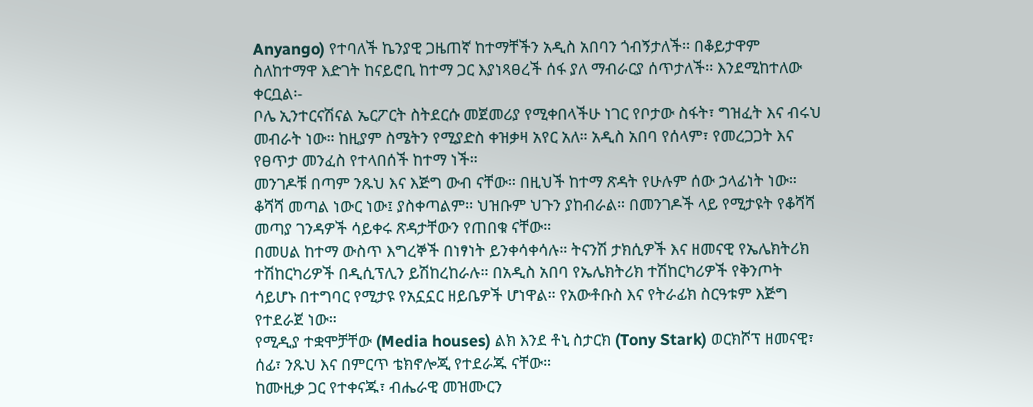Anyango) የተባለች ኬንያዊ ጋዜጠኛ ከተማቸችን አዲስ አበባን ጎብኝታለች፡፡ በቆይታዋም ስለከተማዋ እድገት ከናይሮቢ ከተማ ጋር እያነጻፀረች ሰፋ ያለ ማብራርያ ሰጥታለች፡፡ እንደሚከተለው ቀርቧል፡-
ቦሌ ኢንተርናሽናል ኤርፖርት ስትደርሱ መጀመሪያ የሚቀበላችሁ ነገር የቦታው ስፋት፣ ግዝፈት እና ብሩህ መብራት ነው። ከዚያም ስሜትን የሚያድስ ቀዝቃዛ አየር አለ። አዲስ አበባ የሰላም፣ የመረጋጋት እና የፀጥታ መንፈስ የተላበሰች ከተማ ነች።
መንገዶቹ በጣም ንጹህ እና እጅግ ውብ ናቸው። በዚህች ከተማ ጽዳት የሁሉም ሰው ኃላፊነት ነው። ቆሻሻ መጣል ነውር ነው፤ ያስቀጣልም፡፡ ህዝቡም ህጉን ያከብራል። በመንገዶች ላይ የሚታዩት የቆሻሻ መጣያ ገንዳዎች ሳይቀሩ ጽዳታቸውን የጠበቁ ናቸው።
በመሀል ከተማ ውስጥ እግረኞች በነፃነት ይንቀሳቀሳሉ። ትናንሽ ታክሲዎች እና ዘመናዊ የኤሌክትሪክ ተሽከርካሪዎች በዲሲፕሊን ይሽከረከራሉ። በአዲስ አበባ የኤሌክትሪክ ተሽከርካሪዎች የቅንጦት ሳይሆኑ በተግባር የሚታዩ የአኗኗር ዘይቤዎች ሆነዋል። የአውቶቡስ እና የትራፊክ ስርዓቱም እጅግ የተደራጀ ነው።
የሚዲያ ተቋሞቻቸው (Media houses) ልክ እንደ ቶኒ ስታርክ (Tony Stark) ወርክሾፕ ዘመናዊ፣ ሰፊ፣ ንጹህ እና በምርጥ ቴክኖሎጂ የተደራጁ ናቸው።
ከሙዚቃ ጋር የተቀናጁ፣ ብሔራዊ መዝሙርን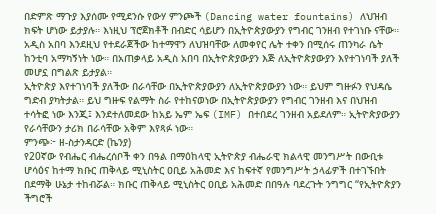በድምጽ ማጉያ እያሰሙ የሚደንሱ የውሃ ምንጮች (Dancing water fountains) ለህዝብ ክፍት ሆነው ይታያሉ። እነዚህ ፕሮጀክቶች በብድር ሳይሆን በኢትዮጵያውያን የግብር ገንዘብ የተገነቡ ናቸው።
አዲስ አበባ እንደዚህ የተደራጀችው ከተማዋን ለህዝባቸው ለመቀየር ሌት ተቀን በሚሰሩ ጠንካራ ሴት ከንቲባ አማካኝነት ነው። በአጠቃላይ አዲስ አበባ በኢትዮጵያውያን እጅ ለኢትዮጵያውያን እየተገነባች ያለች መሆኗ በግልጽ ይታያል።
ኢትዮጵያ እየተገነባች ያለችው በራሳቸው በኢትዮጵያውያን ለኢትዮጵያውያን ነው። ይህም ግዙፉን የህዳሴ ግድብ ያካትታል። ይህ ግዙፍ የልማት ስራ የተከናወነው በኢትዮጵያውያን የግብር ገንዘብ እና በህዝብ ተሳትፎ ነው እንጂ፤ እንደተለመደው ከአይ ኤም ኤፍ (IMF) በተበደረ ገንዘብ አይደለም። ኢትዮጵያውያን የራሳቸውን ታሪክ በራሳቸው አቅም እየጻፉ ነው።
ምንጭ፦ ዘ-ስታንዳርድ (ኬንያ)
የ20ኛው የብሔር ብሔረሰቦች ቀን በዓል በማዕከላዊ ኢትዮጵያ ብሔራዊ ክልላዊ መንግሥት በውቢቱ ሆሳዕና ከተማ ክቡር ጠቅላይ ሚኒስትር ዐቢይ አሕመድ እና ከፍተኛ የመንግሥት ኃላፊዎች በተገኙበት በደማቅ ሁኔታ ተከብሯል። ክቡር ጠቅላይ ሚኒስትር ዐቢይ አሕመድ በበዓሉ ባደረጉት ንግግር “የኢትዮጵያን ችግሮች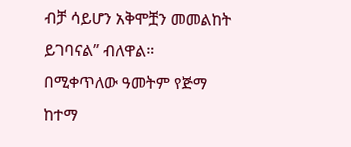ብቻ ሳይሆን አቅሞቿን መመልከት ይገባናል” ብለዋል።
በሚቀጥለው ዓመትም የጅማ ከተማ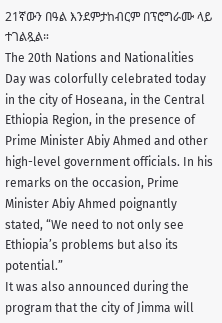21ኛውን በዓል እንደምታከብርም በፕሮግራሙ ላይ ተገልጿል።
The 20th Nations and Nationalities Day was colorfully celebrated today in the city of Hoseana, in the Central Ethiopia Region, in the presence of Prime Minister Abiy Ahmed and other high-level government officials. In his remarks on the occasion, Prime Minister Abiy Ahmed poignantly stated, “We need to not only see Ethiopia’s problems but also its potential.”
It was also announced during the program that the city of Jimma will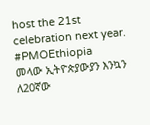host the 21st celebration next year.
#PMOEthiopia
መላው ኢትዮጵያውያን እንኳን ለ20ኛው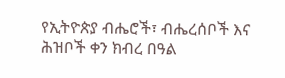የኢትዮጵያ ብሔሮች፣ ብሔረሰቦች እና ሕዝቦች ቀን ክብረ በዓል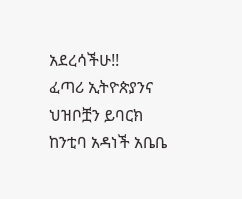አደረሳችሁ!!
ፈጣሪ ኢትዮጵያንና ህዝቦቿን ይባርክ
ከንቲባ አዳነች አቤቤ